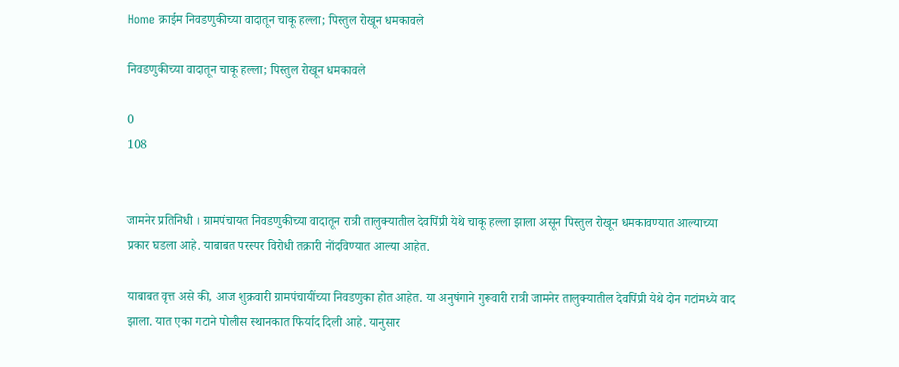Home क्राईम निवडणुकीच्या वादातून चाकू हल्ला; पिस्तुल रोखून धमकावले

निवडणुकीच्या वादातून चाकू हल्ला; पिस्तुल रोखून धमकावले

0
108


जामनेर प्रतिनिधी । ग्रामपंचायत निवडणुकीच्या वादातून रात्री तालुक्यातील देवपिंप्री येथे चाकू हल्ला झाला असून पिस्तुल रोखून धमकावण्यात आल्याच्या प्रकार घडला आहे. याबाबत परस्पर विरोधी तक्रारी नोंदविण्यात आल्या आहेत.

याबाबत वृत्त असे की, आज शुक्रवारी ग्रामपंचायींच्या निवडणुका होत आहेत. या अनुषंगाने गुरूवारी रात्री जामनेर तालुक्यातील देवपिंप्री येथे दोन गटांमध्ये वाद झाला. यात एका गटाने पोलीस स्थानकात फिर्याद दिली आहे. यानुसार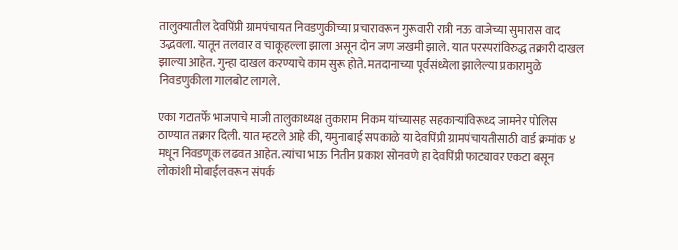तालुक्यातील देवपिंप्री ग्रामपंचायत निवडणुकीच्या प्रचारावरून गुरूवारी रात्री नऊ वाजेच्या सुमारास वाद उद्भवला. यातून तलवार व चाकूहल्ला झाला असून दोन जण जखमी झाले. यात परस्परांविरुद्ध तक्रारी दाखल झाल्या आहेत. गुन्हा दाखल करण्याचे काम सुरू होते. मतदानाच्या पूर्वसंध्येला झालेल्या प्रकारामुळे निवडणुकीला गालबोट लागले.

एका गटातर्फे भाजपाचे माजी तालुकाध्यक्ष तुकाराम निकम यांच्यासह सहकार्‍यांविरूध्द जामनेर पोलिस ठाण्यात तक्रार दिली. यात म्हटले आहे की, यमुनाबाई सपकाळे या देवपिंप्री ग्रामपंचायतीसाठी वार्ड क्रमांक ४ मधून निवडणूक लढवत आहेत. त्यांचा भाऊ नितीन प्रकाश सोनवणे हा देवपिंप्री फाट्यावर एकटा बसून लोकांशी मोबाईलवरून संपर्क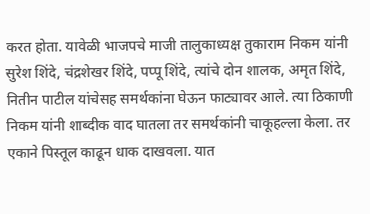करत होता. यावेळी भाजपचे माजी तालुकाध्यक्ष तुकाराम निकम यांनी सुरेश शिंदे, चंद्रशेखर शिंदे, पप्पू शिंदे, त्यांचे दोन शालक, अमृत शिंदे, नितीन पाटील यांचेसह समर्थकांना घेऊन फाट्यावर आले. त्या ठिकाणी निकम यांनी शाब्दीक वाद घातला तर समर्थकांनी चाकूहल्ला केला. तर एकाने पिस्तूल काढून धाक दाखवला. यात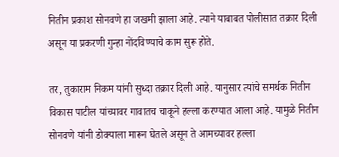नितीन प्रकाश सोनवणे हा जखमी झाला आहे. त्याने याबाबत पोलीसात तक्रार दिली असून या प्रकरणी गुन्हा नोंदविण्याचे काम सुरू होते.

तर, तुकाराम निकम यांनी सुध्दा तक्रार दिली आहे. यानुसार त्यांचे समर्थक नितीन विकास पाटील यांच्यावर गावातच चाकूने हल्ला करण्यात आला आहे. यामुळे नितीन सोनवणे यांनी डोक्याला मारून घेतले असून ते आमच्यावर हल्ला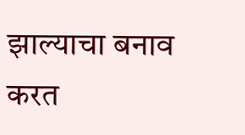झाल्याचा बनाव करत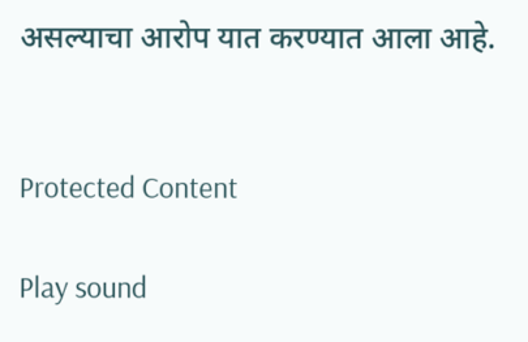असल्याचा आरोप यात करण्यात आला आहे.


Protected Content

Play sound